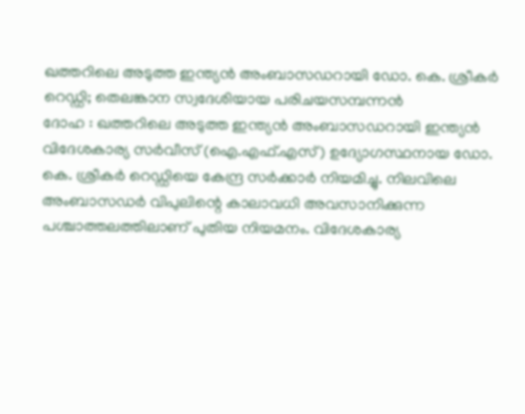ഖത്തറിലെ അടുത്ത ഇന്ത്യൻ അംബാസഡറായി ഡോ. കെ. ശ്രീകർ റെഡ്ഡി; തെലങ്കാന സ്വദേശിയായ പരിചയസമ്പന്നൻ
ദോഹ : ഖത്തറിലെ അടുത്ത ഇന്ത്യൻ അംബാസഡറായി ഇന്ത്യൻ വിദേശകാര്യ സർവീസ് (ഐ.എഫ്.എസ്) ഉദ്യോഗസ്ഥനായ ഡോ. കെ. ശ്രീകർ റെഡ്ഡിയെ കേന്ദ്ര സർക്കാർ നിയമിച്ചു. നിലവിലെ അംബാസഡർ വിപുലിന്റെ കാലാവധി അവസാനിക്കുന്ന പശ്ചാത്തലത്തിലാണ് പുതിയ നിയമനം. വിദേശകാര്യ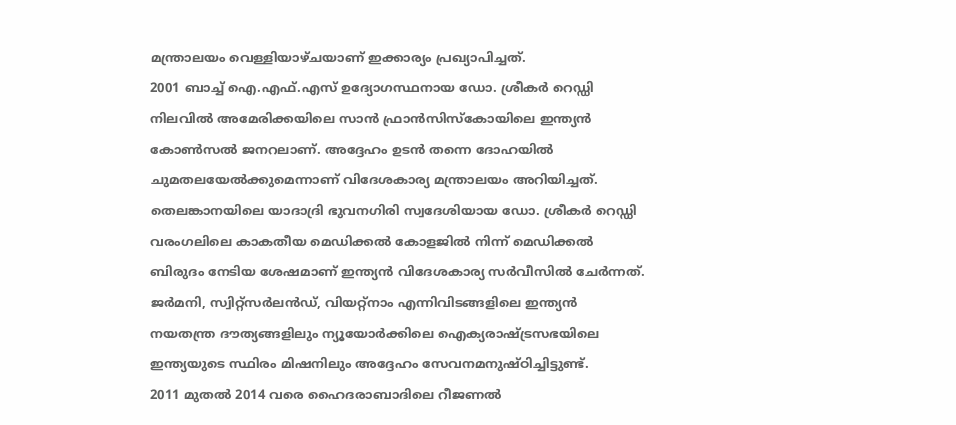മന്ത്രാലയം വെള്ളിയാഴ്ചയാണ് ഇക്കാര്യം പ്രഖ്യാപിച്ചത്.
2001 ബാച്ച് ഐ.എഫ്.എസ് ഉദ്യോഗസ്ഥനായ ഡോ. ശ്രീകർ റെഡ്ഡി നിലവിൽ അമേരിക്കയിലെ സാൻ ഫ്രാൻസിസ്കോയിലെ ഇന്ത്യൻ കോൺസൽ ജനറലാണ്. അദ്ദേഹം ഉടൻ തന്നെ ദോഹയിൽ ചുമതലയേൽക്കുമെന്നാണ് വിദേശകാര്യ മന്ത്രാലയം അറിയിച്ചത്.
തെലങ്കാനയിലെ യാദാദ്രി ഭുവനഗിരി സ്വദേശിയായ ഡോ. ശ്രീകർ റെഡ്ഡി വരംഗലിലെ കാകതീയ മെഡിക്കൽ കോളജിൽ നിന്ന് മെഡിക്കൽ ബിരുദം നേടിയ ശേഷമാണ് ഇന്ത്യൻ വിദേശകാര്യ സർവീസിൽ ചേർന്നത്. ജർമനി, സ്വിറ്റ്സർലൻഡ്, വിയറ്റ്നാം എന്നിവിടങ്ങളിലെ ഇന്ത്യൻ നയതന്ത്ര ദൗത്യങ്ങളിലും ന്യൂയോർക്കിലെ ഐക്യരാഷ്ട്രസഭയിലെ ഇന്ത്യയുടെ സ്ഥിരം മിഷനിലും അദ്ദേഹം സേവനമനുഷ്ഠിച്ചിട്ടുണ്ട്.
2011 മുതൽ 2014 വരെ ഹൈദരാബാദിലെ റീജണൽ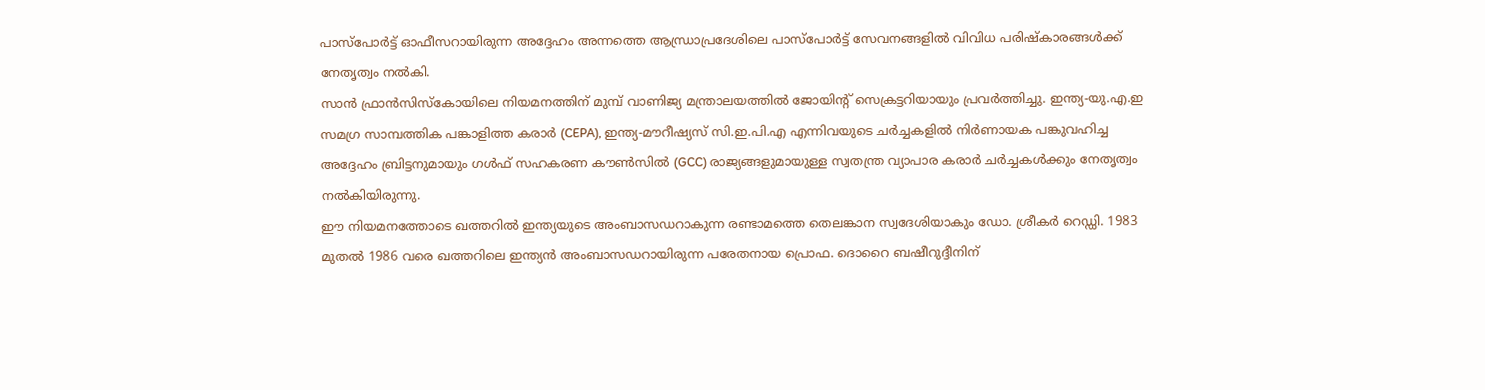പാസ്പോർട്ട് ഓഫീസറായിരുന്ന അദ്ദേഹം അന്നത്തെ ആന്ധ്രാപ്രദേശിലെ പാസ്പോർട്ട് സേവനങ്ങളിൽ വിവിധ പരിഷ്കാരങ്ങൾക്ക് നേതൃത്വം നൽകി.
സാൻ ഫ്രാൻസിസ്കോയിലെ നിയമനത്തിന് മുമ്പ് വാണിജ്യ മന്ത്രാലയത്തിൽ ജോയിന്റ് സെക്രട്ടറിയായും പ്രവർത്തിച്ചു. ഇന്ത്യ-യു.എ.ഇ സമഗ്ര സാമ്പത്തിക പങ്കാളിത്ത കരാർ (CEPA), ഇന്ത്യ-മൗറീഷ്യസ് സി.ഇ.പി.എ എന്നിവയുടെ ചർച്ചകളിൽ നിർണായക പങ്കുവഹിച്ച അദ്ദേഹം ബ്രിട്ടനുമായും ഗൾഫ് സഹകരണ കൗൺസിൽ (GCC) രാജ്യങ്ങളുമായുള്ള സ്വതന്ത്ര വ്യാപാര കരാർ ചർച്ചകൾക്കും നേതൃത്വം നൽകിയിരുന്നു.
ഈ നിയമനത്തോടെ ഖത്തറിൽ ഇന്ത്യയുടെ അംബാസഡറാകുന്ന രണ്ടാമത്തെ തെലങ്കാന സ്വദേശിയാകും ഡോ. ശ്രീകർ റെഡ്ഡി. 1983 മുതൽ 1986 വരെ ഖത്തറിലെ ഇന്ത്യൻ അംബാസഡറായിരുന്ന പരേതനായ പ്രൊഫ. ദൊറൈ ബഷീറുദ്ദീനിന്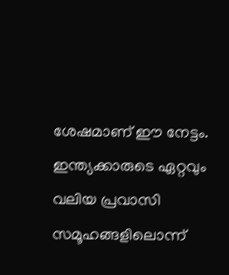ശേഷമാണ് ഈ നേട്ടം. ഇന്ത്യക്കാരുടെ ഏറ്റവും വലിയ പ്രവാസി സമൂഹങ്ങളിലൊന്ന്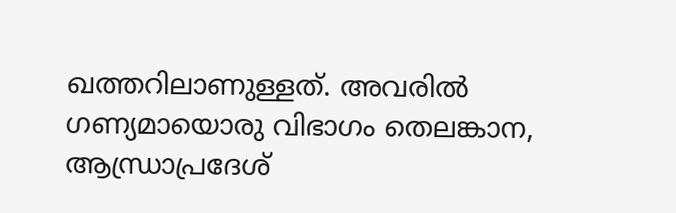ഖത്തറിലാണുള്ളത്. അവരിൽ ഗണ്യമായൊരു വിഭാഗം തെലങ്കാന, ആന്ധ്രാപ്രദേശ്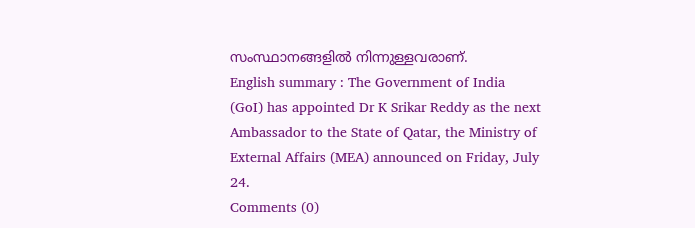സംസ്ഥാനങ്ങളിൽ നിന്നുള്ളവരാണ്.
English summary : The Government of India (GoI) has appointed Dr K Srikar Reddy as the next Ambassador to the State of Qatar, the Ministry of External Affairs (MEA) announced on Friday, July 24.
Comments (0)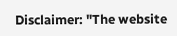Disclaimer: "The website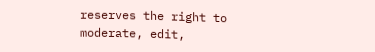reserves the right to moderate, edit,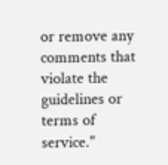or remove any comments that violate the guidelines or terms of service."